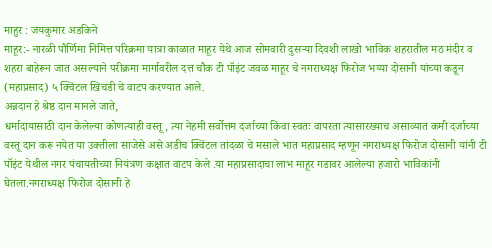माहुर : जयकुमार अडकिने
माहूर:- नारळी पौर्णिमा निमित्त परिक्रमा यात्रा काळात माहूर येथे आज सोमवारी दुसऱ्या दिवशी लाखो भाविक शहरातील मठ मंदीर व शहरा बाहेरून जात असल्याने परीक्रमा मार्गावरील दत्त चौक टी पॉइंट जवळ माहूर चे नगराध्यक्ष फिरोज भय्या दोसानी यांच्या कडून (महाप्रसाद) ५ क्विंटल खिचडी चे वाटप करण्यात आले.
अन्नदान हे श्रेष्ठ दान मानले जाते,
धर्मादायासाठी दान केलेल्या कोणत्याही वस्तू, त्या नेहमी सर्वोत्तम दर्जाच्या किंवा स्वतः वापरता त्यासारख्याच असाव्यात कमी दर्जाच्या वस्तू दान करू नयेत या उक्तीला साजेसे असे अडीच क्विंटल तांदळा चे मसाले भात महाप्रसाद म्हणून नगराध्यक्ष फिरोज दोसानी यांनी टी पॉइंट येथील नगर पंचायतीच्या नियंत्रण कक्षात वाटप केले .या महाप्रसादाचा लाभ माहूर गडावर आलेल्या हजारो भाविकांनी घेतला.नगराध्यक्ष फिरोज दोसानी हे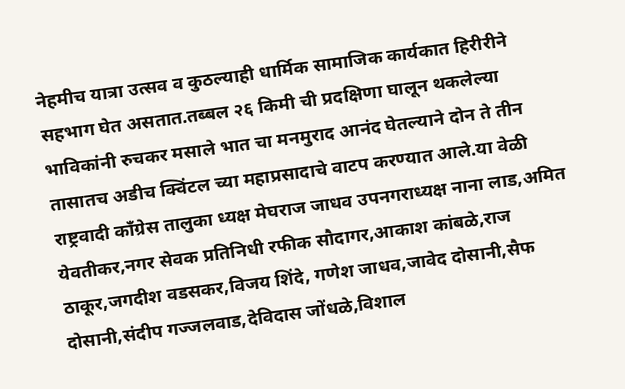नेहमीच यात्रा उत्सव व कुठल्याही धार्मिक सामाजिक कार्यकात हिरीरीने सहभाग घेत असतात.तब्बल २६ किमी ची प्रदक्षिणा घालून थकलेल्या भाविकांनी रुचकर मसाले भात चा मनमुराद आनंद घेतल्याने दोन ते तीन तासातच अडीच क्विंटल च्या महाप्रसादाचे वाटप करण्यात आले.या वेळी राष्ट्रवादी काँग्रेस तालुका ध्यक्ष मेघराज जाधव उपनगराध्यक्ष नाना लाड,अमित येवतीकर,नगर सेवक प्रतिनिधी रफीक सौदागर,आकाश कांबळे,राज ठाकूर,जगदीश वडसकर,विजय शिंदे, गणेश जाधव,जावेद दोसानी,सैफ दोसानी,संदीप गज्जलवाड,देविदास जोंधळे,विशाल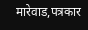मारेवाड,पत्रकार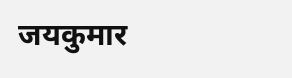जयकुमार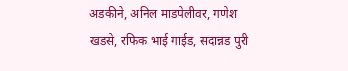अडकीने, अनिल माडपेलीवर, गणेश खडसे, रफिक भाई गाईड, सदान्नड पुरी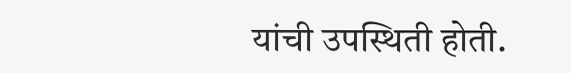यांची उपस्थिती होती.